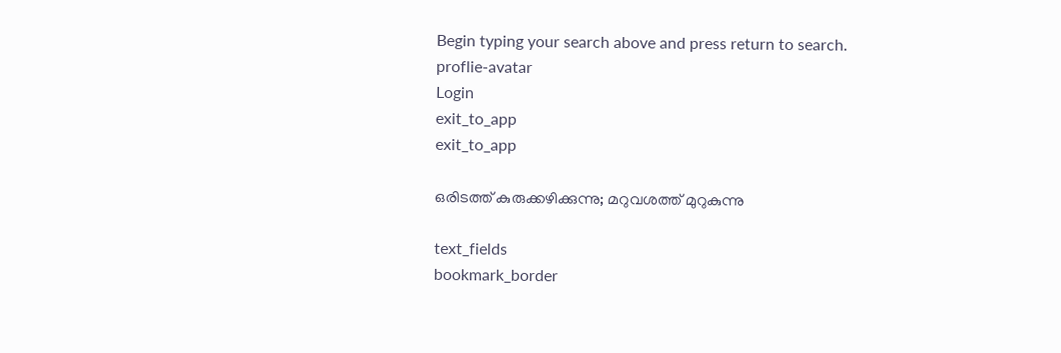Begin typing your search above and press return to search.
proflie-avatar
Login
exit_to_app
exit_to_app

ഒരിടത്ത് കുരുക്കഴിക്കുന്നു; മറുവശത്ത് മുറുകുന്നു

text_fields
bookmark_border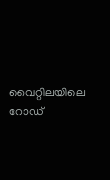വൈറ്റിലയിലെ റോഡ്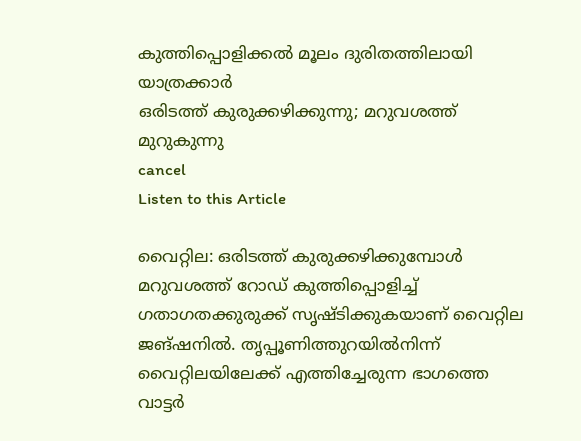കുത്തിപ്പൊളിക്കല്‍ മൂലം ദുരിതത്തിലായി യാത്രക്കാര്‍
ഒരിടത്ത് കുരുക്കഴിക്കുന്നു; മറുവശത്ത് മുറുകുന്നു
cancel
Listen to this Article

വൈറ്റില: ഒരിടത്ത് കുരുക്കഴിക്കുമ്പോള്‍ മറുവശത്ത് റോഡ് കുത്തിപ്പൊളിച്ച് ഗതാഗതക്കുരുക്ക് സൃഷ്ടിക്കുകയാണ് വൈറ്റില ജങ്ഷനില്‍. തൃപ്പൂണിത്തുറയില്‍നിന്ന് വൈറ്റിലയിലേക്ക് എത്തിച്ചേരുന്ന ഭാഗത്തെ വാട്ടര്‍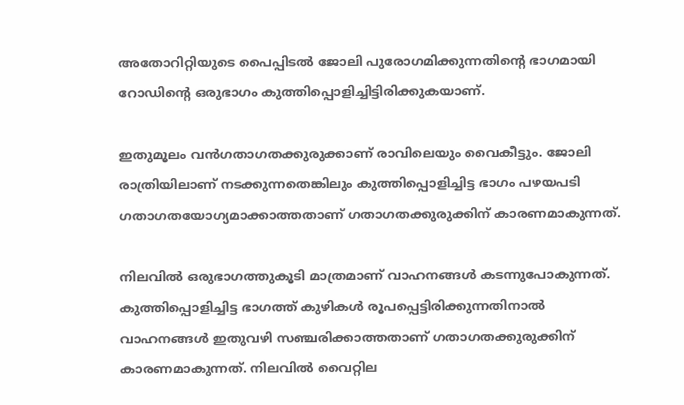അതോറിറ്റിയുടെ പൈപ്പിടല്‍ ജോലി പുരോഗമിക്കുന്നതിന്‍റെ ഭാഗമായി റോഡിന്‍റെ ഒരുഭാഗം കുത്തിപ്പൊളിച്ചിട്ടിരിക്കുകയാണ്.

ഇതുമൂലം വന്‍ഗതാഗതക്കുരുക്കാണ് രാവിലെയും വൈകീട്ടും. ജോലി രാത്രിയിലാണ് നടക്കുന്നതെങ്കിലും കുത്തിപ്പൊളിച്ചിട്ട ഭാഗം പഴയപടി ഗതാഗതയോഗ്യമാക്കാത്തതാണ് ഗതാഗതക്കുരുക്കിന് കാരണമാകുന്നത്.

നിലവില്‍ ഒരുഭാഗത്തുകൂടി മാത്രമാണ് വാഹനങ്ങള്‍ കടന്നുപോകുന്നത്. കുത്തിപ്പൊളിച്ചിട്ട ഭാഗത്ത് കുഴികള്‍ രൂപപ്പെട്ടിരിക്കുന്നതിനാല്‍ വാഹനങ്ങള്‍ ഇതുവഴി സഞ്ചരിക്കാത്തതാണ് ഗതാഗതക്കുരുക്കിന് കാരണമാകുന്നത്. നിലവില്‍ വൈറ്റില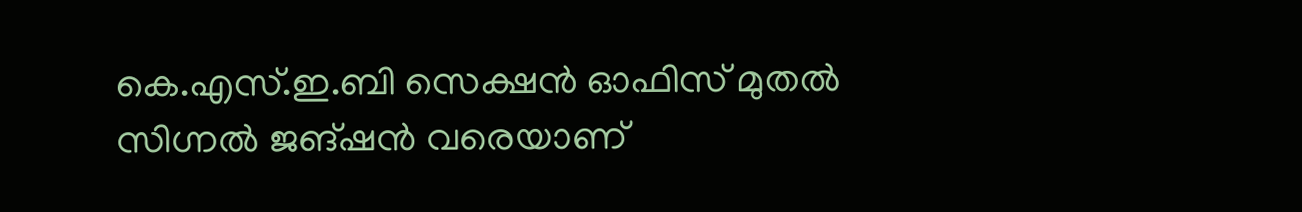കെ.എസ്.ഇ.ബി സെക്ഷന്‍ ഓഫിസ് മുതല്‍ സിഗ്നല്‍ ജങ്ഷന്‍ വരെയാണ്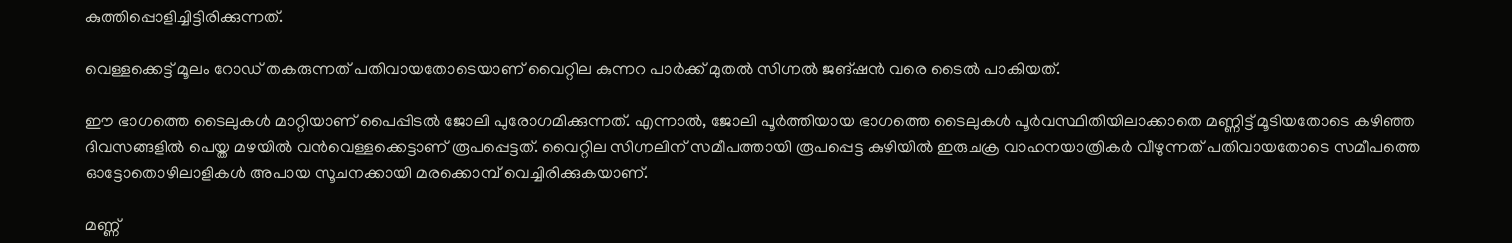കുത്തിപ്പൊളിച്ചിട്ടിരിക്കുന്നത്.

വെള്ളക്കെട്ട് മൂലം റോഡ് തകരുന്നത് പതിവായതോടെയാണ് വൈറ്റില കുന്നറ പാര്‍ക്ക് മുതല്‍ സിഗ്നല്‍ ജങ്ഷന്‍ വരെ ടൈല്‍ പാകിയത്.

ഈ ഭാഗത്തെ ടൈലുകള്‍ മാറ്റിയാണ് പൈപ്പിടല്‍ ജോലി പുരോഗമിക്കുന്നത്. എന്നാല്‍, ജോലി പൂര്‍ത്തിയായ ഭാഗത്തെ ടൈലുകള്‍ പൂര്‍വസ്ഥിതിയിലാക്കാതെ മണ്ണിട്ട് മൂടിയതോടെ കഴിഞ്ഞ ദിവസങ്ങളില്‍ പെയ്ത മഴയില്‍ വന്‍വെള്ളക്കെട്ടാണ് രൂപപ്പെട്ടത്. വൈറ്റില സിഗ്നലിന് സമീപത്തായി രൂപപ്പെട്ട കുഴിയില്‍ ഇരുചക്ര വാഹനയാത്രികര്‍ വീഴുന്നത് പതിവായതോടെ സമീപത്തെ ഓട്ടോതൊഴിലാളികള്‍ അപായ സൂചനക്കായി മരക്കൊമ്പ് വെച്ചിരിക്കുകയാണ്.

മണ്ണ്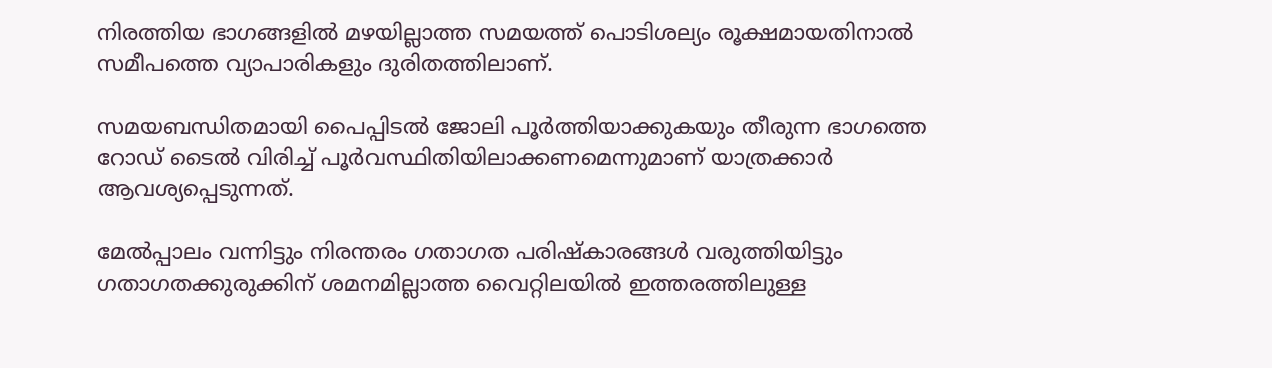നിരത്തിയ ഭാഗങ്ങളില്‍ മഴയില്ലാത്ത സമയത്ത് പൊടിശല്യം രൂക്ഷമായതിനാല്‍ സമീപത്തെ വ്യാപാരികളും ദുരിതത്തിലാണ്.

സമയബന്ധിതമായി പൈപ്പിടല്‍ ജോലി പൂര്‍ത്തിയാക്കുകയും തീരുന്ന ഭാഗത്തെ റോഡ് ടൈല്‍ വിരിച്ച് പൂര്‍വസ്ഥിതിയിലാക്കണമെന്നുമാണ് യാത്രക്കാര്‍ ആവശ്യപ്പെടുന്നത്.

മേല്‍പ്പാലം വന്നിട്ടും നിരന്തരം ഗതാഗത പരിഷ്‌കാരങ്ങള്‍ വരുത്തിയിട്ടും ഗതാഗതക്കുരുക്കിന് ശമനമില്ലാത്ത വൈറ്റിലയില്‍ ഇത്തരത്തിലുള്ള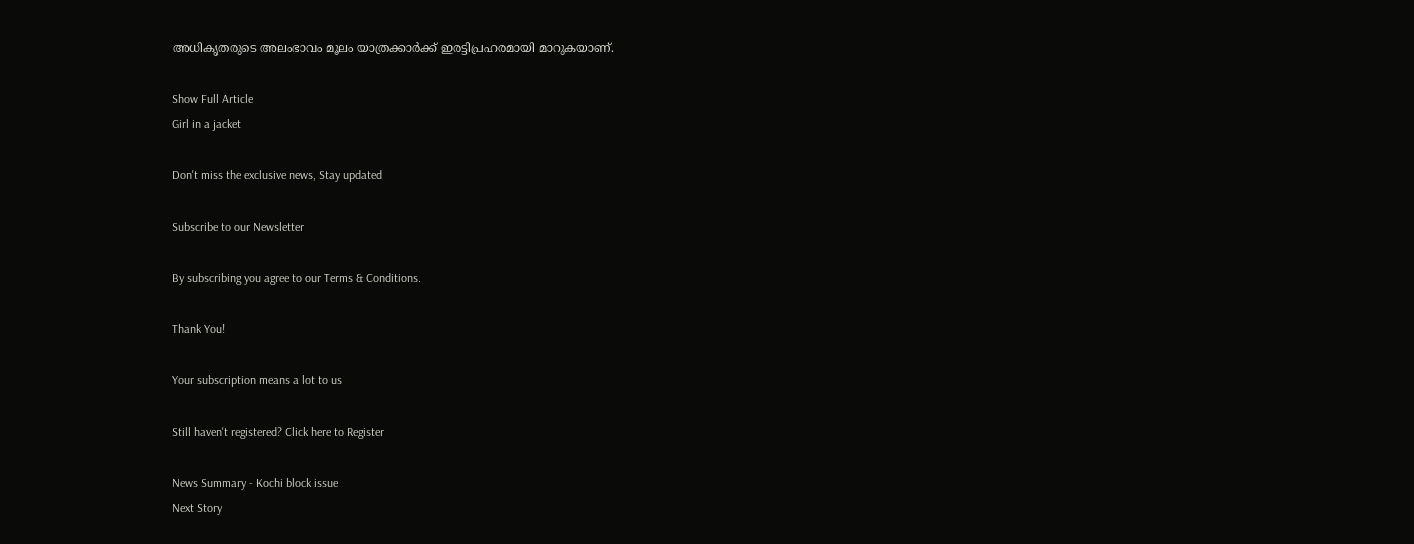അധികൃതരുടെ അലംഭാവം മൂലം യാത്രക്കാര്‍ക്ക് ഇരട്ടിപ്രഹരമായി മാറുകയാണ്.

Show Full Article
Girl in a jacket

Don't miss the exclusive news, Stay updated

Subscribe to our Newsletter

By subscribing you agree to our Terms & Conditions.

Thank You!

Your subscription means a lot to us

Still haven't registered? Click here to Register

News Summary - Kochi block issue
Next Story